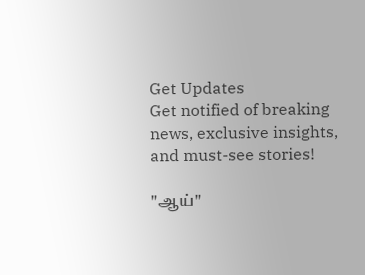Get Updates
Get notified of breaking news, exclusive insights, and must-see stories!

"ஆய்"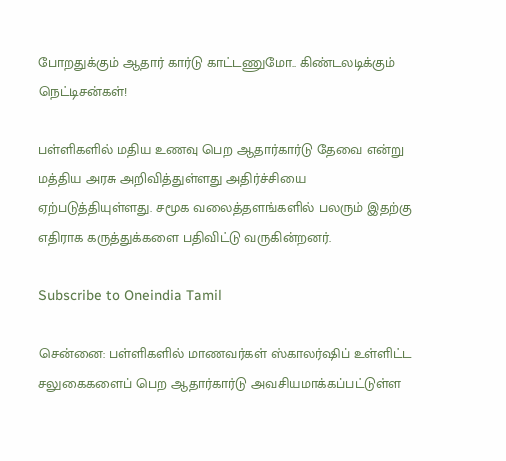போறதுக்கும் ஆதார் கார்டு காட்டணுமோ.. கிண்டலடிக்கும் நெட்டிசன்கள்!

பள்ளிகளில் மதிய உணவு பெற ஆதார்கார்டு தேவை என்று மத்திய அரசு அறிவித்துள்ளது அதிர்ச்சியை ஏற்படுத்தியுள்ளது. சமூக வலைத்தளங்களில் பலரும் இதற்கு எதிராக கருத்துக்களை பதிவிட்டு வருகின்றனர்.

Subscribe to Oneindia Tamil

சென்னை: பள்ளிகளில் மாணவர்கள் ஸ்காலர்ஷிப் உள்ளிட்ட சலுகைகளைப் பெற ஆதார்கார்டு அவசியமாக்கப்பட்டுள்ள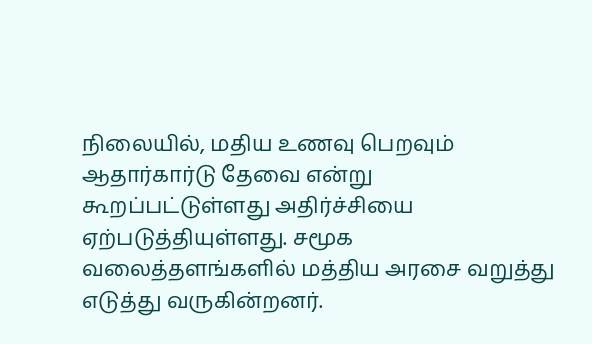நிலையில், மதிய உணவு பெறவும் ஆதார்கார்டு தேவை என்று கூறப்பட்டுள்ளது அதிர்ச்சியை ஏற்படுத்தியுள்ளது. சமூக வலைத்தளங்களில் மத்திய அரசை வறுத்து எடுத்து வருகின்றனர்.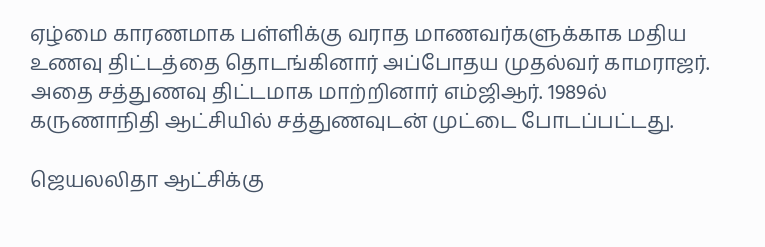ஏழ்மை காரணமாக பள்ளிக்கு வராத மாணவர்களுக்காக மதிய உணவு திட்டத்தை தொடங்கினார் அப்போதய முதல்வர் காமராஜர். அதை சத்துணவு திட்டமாக மாற்றினார் எம்ஜிஆர். 1989ல் கருணாநிதி ஆட்சியில் சத்துணவுடன் முட்டை போடப்பட்டது.

ஜெயலலிதா ஆட்சிக்கு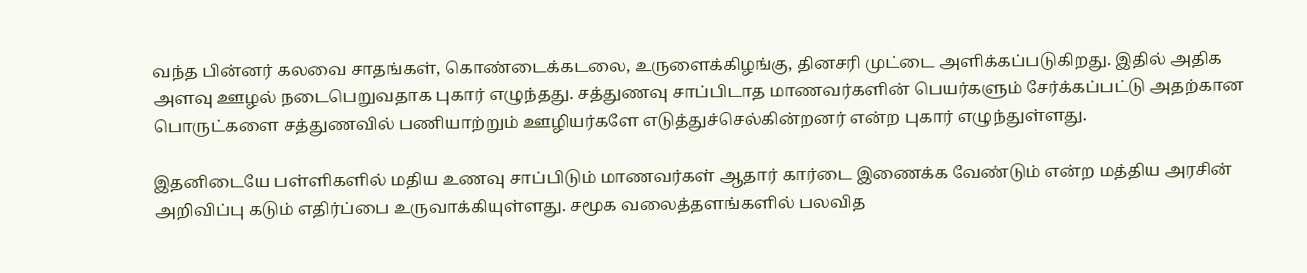வந்த பின்னர் கலவை சாதங்கள், கொண்டைக்கடலை, உருளைக்கிழங்கு, தினசரி முட்டை அளிக்கப்படுகிறது. இதில் அதிக அளவு ஊழல் நடைபெறுவதாக புகார் எழுந்தது. சத்துணவு சாப்பிடாத மாணவர்களின் பெயர்களும் சேர்க்கப்பட்டு அதற்கான பொருட்களை சத்துணவில் பணியாற்றும் ஊழியர்களே எடுத்துச்செல்கின்றனர் என்ற புகார் எழுந்துள்ளது.

இதனிடையே பள்ளிகளில் மதிய உணவு சாப்பிடும் மாணவர்கள் ஆதார் கார்டை இணைக்க வேண்டும் என்ற மத்திய அரசின் அறிவிப்பு கடும் எதிர்ப்பை உருவாக்கியுள்ளது. சமூக வலைத்தளங்களில் பலவித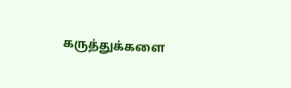கருத்துக்களை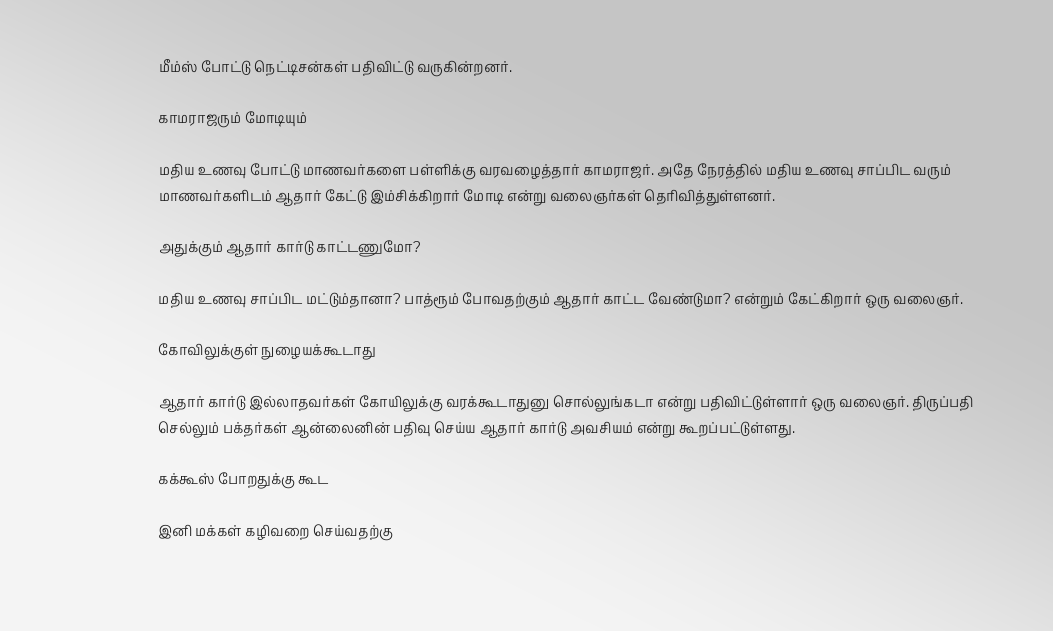மீம்ஸ் போட்டு நெட்டிசன்கள் பதிவிட்டு வருகின்றனர்.

காமராஜரும் மோடியும்

மதிய உணவு போட்டு மாணவர்களை பள்ளிக்கு வரவழைத்தார் காமராஜர். அதே நேரத்தில் மதிய உணவு சாப்பிட வரும் மாணவர்களிடம் ஆதார் கேட்டு இம்சிக்கிறார் மோடி என்று வலைஞர்கள் தெரிவித்துள்ளனர்.

அதுக்கும் ஆதார் கார்டு காட்டணுமோ?

மதிய உணவு சாப்பிட மட்டும்தானா? பாத்ரூம் போவதற்கும் ஆதார் காட்ட வேண்டுமா? என்றும் கேட்கிறார் ஒரு வலைஞர்.

கோவிலுக்குள் நுழையக்கூடாது

ஆதார் கார்டு இல்லாதவர்கள் கோயிலுக்கு வரக்கூடாதுனு சொல்லுங்கடா என்று பதிவிட்டுள்ளார் ஒரு வலைஞர். திருப்பதி செல்லும் பக்தர்கள் ஆன்லைனின் பதிவு செய்ய ஆதார் கார்டு அவசியம் என்று கூறப்பட்டுள்ளது.

கக்கூஸ் போறதுக்கு கூட

இனி மக்கள் கழிவறை செய்வதற்கு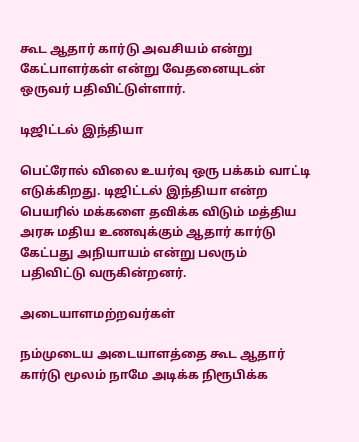கூட ஆதார் கார்டு அவசியம் என்று கேட்பாளர்கள் என்று வேதனையுடன் ஒருவர் பதிவிட்டுள்ளார்.

டிஜிட்டல் இந்தியா

பெட்ரோல் விலை உயர்வு ஒரு பக்கம் வாட்டி எடுக்கிறது. டிஜிட்டல் இந்தியா என்ற பெயரில் மக்களை தவிக்க விடும் மத்திய அரசு மதிய உணவுக்கும் ஆதார் கார்டு கேட்பது அநியாயம் என்று பலரும் பதிவிட்டு வருகின்றனர்.

அடையாளமற்றவர்கள்

நம்முடைய அடையாளத்தை கூட ஆதார் கார்டு மூலம் நாமே அடிக்க நிரூபிக்க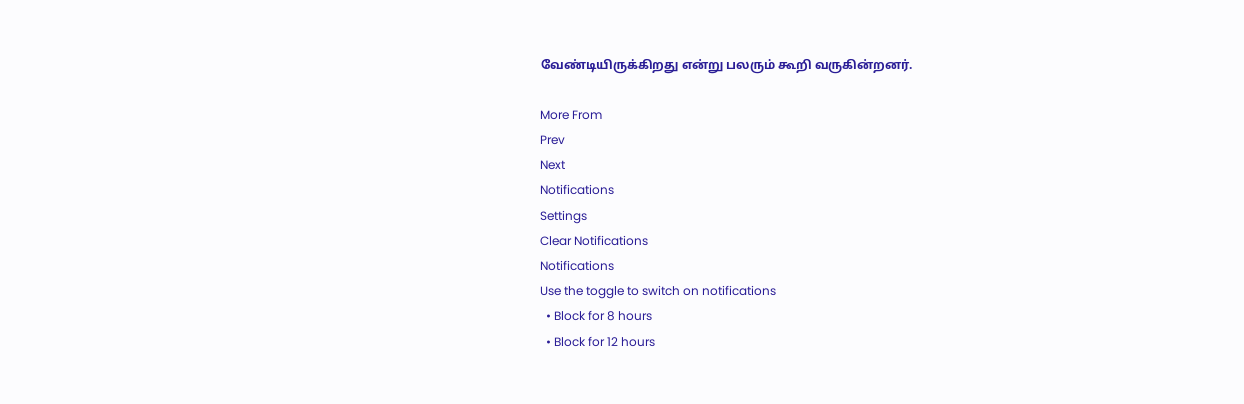வேண்டியிருக்கிறது என்று பலரும் கூறி வருகின்றனர்.

More From
Prev
Next
Notifications
Settings
Clear Notifications
Notifications
Use the toggle to switch on notifications
  • Block for 8 hours
  • Block for 12 hours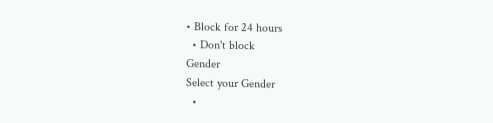• Block for 24 hours
  • Don't block
Gender
Select your Gender
  •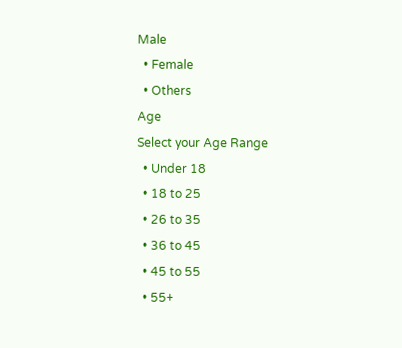Male
  • Female
  • Others
Age
Select your Age Range
  • Under 18
  • 18 to 25
  • 26 to 35
  • 36 to 45
  • 45 to 55
  • 55+